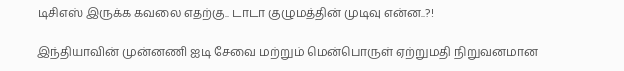டிசிஎஸ் இருக்க கவலை எதற்கு.. டாடா குழுமத்தின் முடிவு என்ன..?!

இந்தியாவின் முன்னணி ஐடி சேவை மற்றும் மென்பொருள் ஏற்றுமதி நிறுவனமான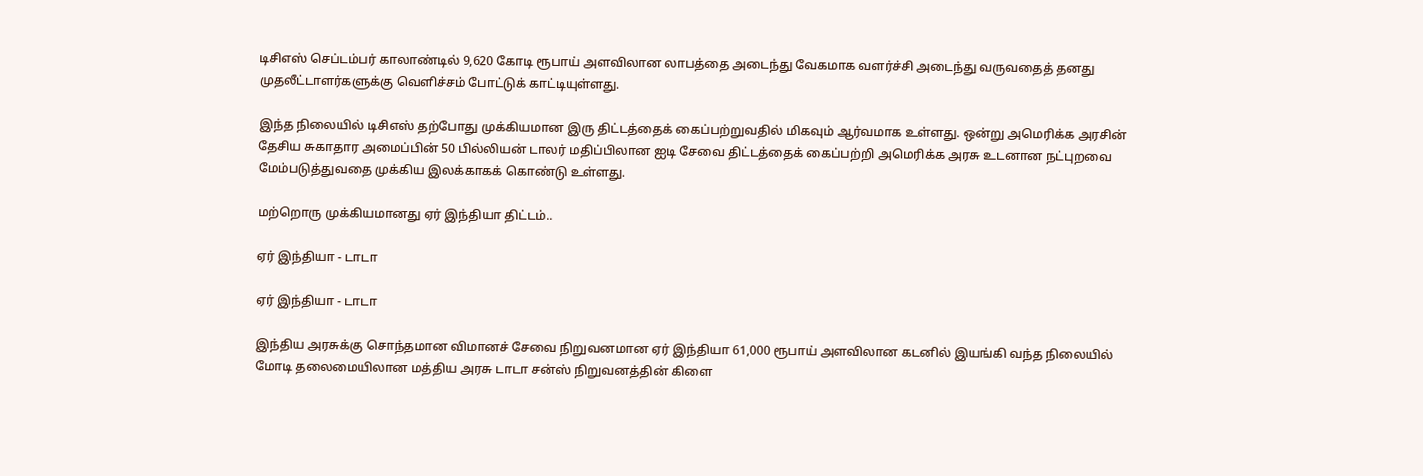டிசிஎஸ் செப்டம்பர் காலாண்டில் 9,620 கோடி ரூபாய் அளவிலான லாபத்தை அடைந்து வேகமாக வளர்ச்சி அடைந்து வருவதைத் தனது முதலீட்டாளர்களுக்கு வெளிச்சம் போட்டுக் காட்டியுள்ளது.

இந்த நிலையில் டிசிஎஸ் தற்போது முக்கியமான இரு திட்டத்தைக் கைப்பற்றுவதில் மிகவும் ஆர்வமாக உள்ளது. ஒன்று அமெரிக்க அரசின் தேசிய சுகாதார அமைப்பின் 50 பில்லியன் டாலர் மதிப்பிலான ஐடி சேவை திட்டத்தைக் கைப்பற்றி அமெரிக்க அரசு உடனான நட்புறவை மேம்படுத்துவதை முக்கிய இலக்காகக் கொண்டு உள்ளது.

மற்றொரு முக்கியமானது ஏர் இந்தியா திட்டம்..

ஏர் இந்தியா - டாடா

ஏர் இந்தியா - டாடா

இந்திய அரசுக்கு சொந்தமான விமானச் சேவை நிறுவனமான ஏர் இந்தியா 61,000 ரூபாய் அளவிலான கடனில் இயங்கி வந்த நிலையில் மோடி தலைமையிலான மத்திய அரசு டாடா சன்ஸ் நிறுவனத்தின் கிளை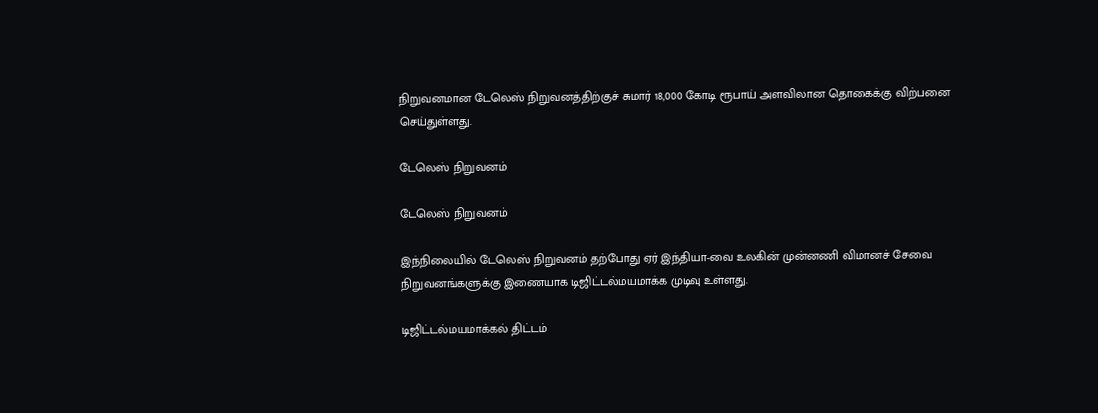நிறுவனமான டேலெஸ் நிறுவனத்திற்குச் சுமார் 18,000 கோடி ரூபாய் அளவிலான தொகைக்கு விற்பனை செய்துள்ளது.

டேலெஸ் நிறுவனம்

டேலெஸ் நிறுவனம்

இந்நிலையில் டேலெஸ் நிறுவனம் தற்போது ஏர் இந்தியா-வை உலகின் முன்னணி விமானச் சேவை நிறுவனங்களுக்கு இணையாக டிஜிட்டல்மயமாக்க முடிவு உள்ளது.

டிஜிட்டல்மயமாக்கல் திட்டம்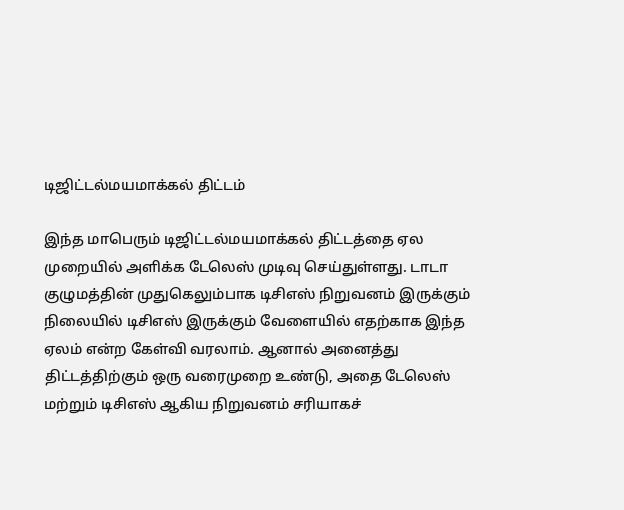டிஜிட்டல்மயமாக்கல் திட்டம்

இந்த மாபெரும் டிஜிட்டல்மயமாக்கல் திட்டத்தை ஏல முறையில் அளிக்க டேலெஸ் முடிவு செய்துள்ளது. டாடா குழுமத்தின் முதுகெலும்பாக டிசிஎஸ் நிறுவனம் இருக்கும் நிலையில் டிசிஎஸ் இருக்கும் வேளையில் எதற்காக இந்த ஏலம் என்ற கேள்வி வரலாம். ஆனால் அனைத்து திட்டத்திற்கும் ஒரு வரைமுறை உண்டு, அதை டேலெஸ் மற்றும் டிசிஎஸ் ஆகிய நிறுவனம் சரியாகச்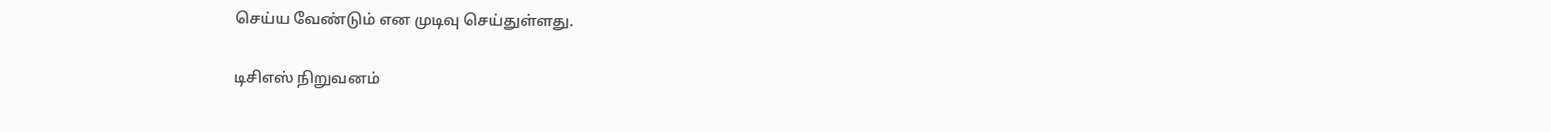செய்ய வேண்டும் என முடிவு செய்துள்ளது.

டிசிஎஸ் நிறுவனம்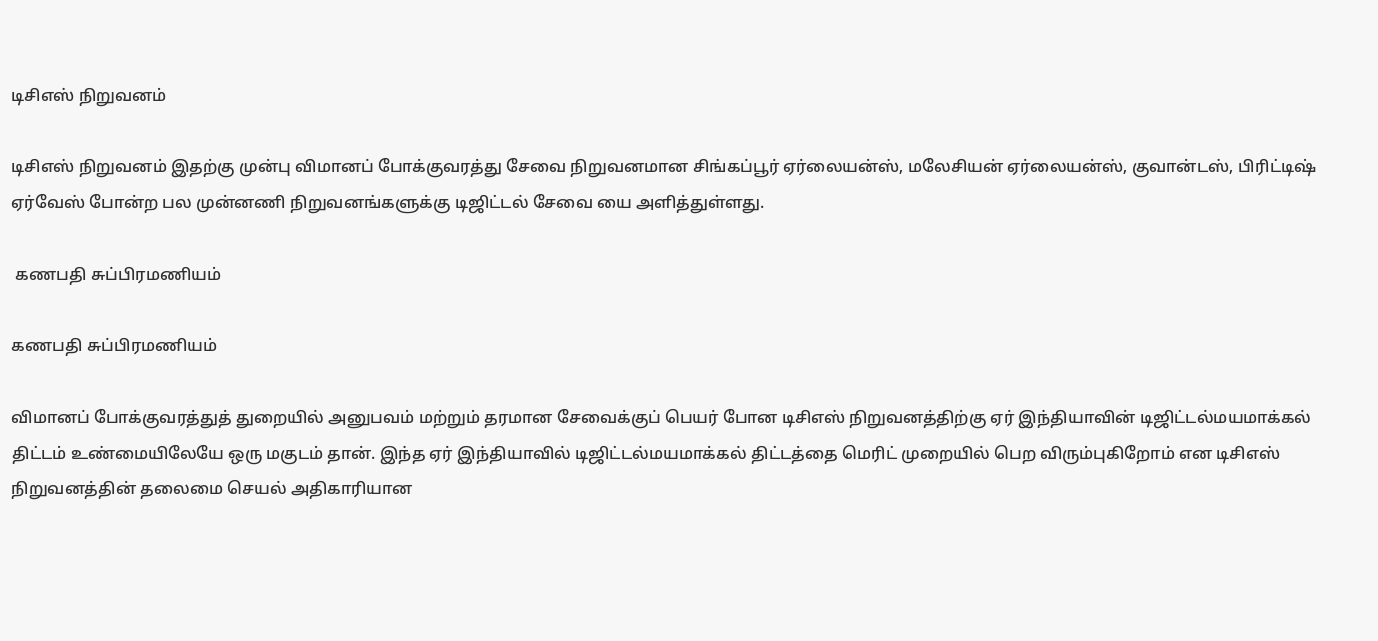டிசிஎஸ் நிறுவனம்

டிசிஎஸ் நிறுவனம் இதற்கு முன்பு விமானப் போக்குவரத்து சேவை நிறுவனமான சிங்கப்பூர் ஏர்லையன்ஸ், மலேசியன் ஏர்லையன்ஸ், குவான்டஸ், பிரிட்டிஷ் ஏர்வேஸ் போன்ற பல முன்னணி நிறுவனங்களுக்கு டிஜிட்டல் சேவை யை அளித்துள்ளது.

 கணபதி சுப்பிரமணியம்

கணபதி சுப்பிரமணியம்

விமானப் போக்குவரத்துத் துறையில் அனுபவம் மற்றும் தரமான சேவைக்குப் பெயர் போன டிசிஎஸ் நிறுவனத்திற்கு ஏர் இந்தியாவின் டிஜிட்டல்மயமாக்கல் திட்டம் உண்மையிலேயே ஒரு மகுடம் தான். இந்த ஏர் இந்தியாவில் டிஜிட்டல்மயமாக்கல் திட்டத்தை மெரிட் முறையில் பெற விரும்புகிறோம் என டிசிஎஸ் நிறுவனத்தின் தலைமை செயல் அதிகாரியான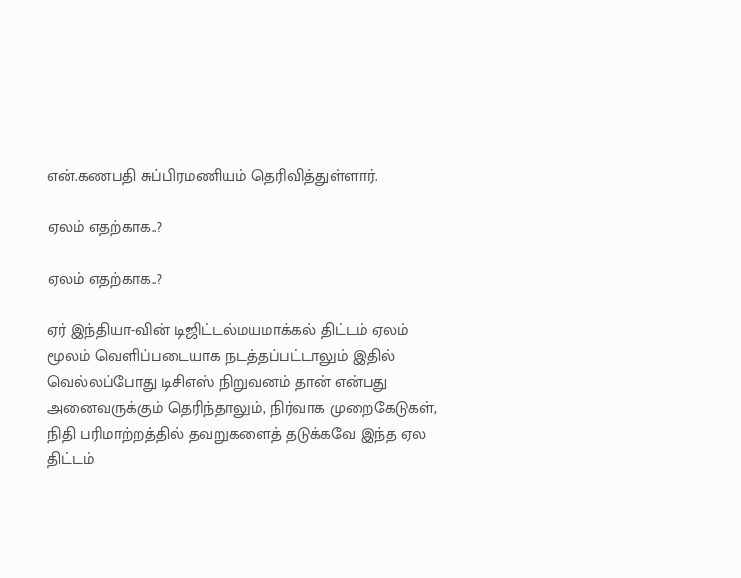என்.கணபதி சுப்பிரமணியம் தெரிவித்துள்ளார்.

ஏலம் எதற்காக..?

ஏலம் எதற்காக..?

ஏர் இந்தியா-வின் டிஜிட்டல்மயமாக்கல் திட்டம் ஏலம் மூலம் வெளிப்படையாக நடத்தப்பட்டாலும் இதில் வெல்லப்போது டிசிஎஸ் நிறுவனம் தான் என்பது அனைவருக்கும் தெரிந்தாலும், நிர்வாக முறைகேடுகள், நிதி பரிமாற்றத்தில் தவறுகளைத் தடுக்கவே இந்த ஏல திட்டம்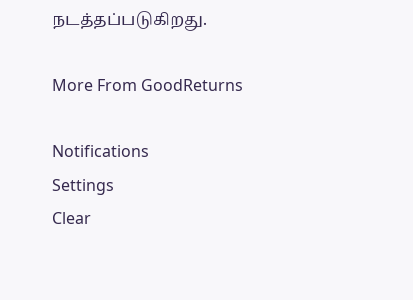நடத்தப்படுகிறது.

More From GoodReturns

Notifications
Settings
Clear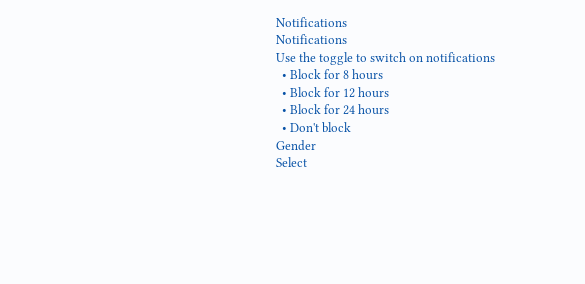Notifications
Notifications
Use the toggle to switch on notifications
  • Block for 8 hours
  • Block for 12 hours
  • Block for 24 hours
  • Don't block
Gender
Select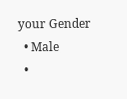your Gender
  • Male
  •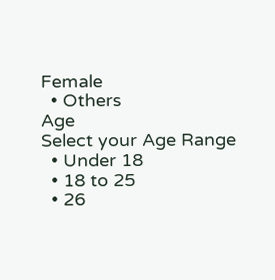Female
  • Others
Age
Select your Age Range
  • Under 18
  • 18 to 25
  • 26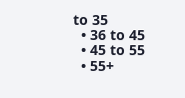to 35
  • 36 to 45
  • 45 to 55
  • 55+